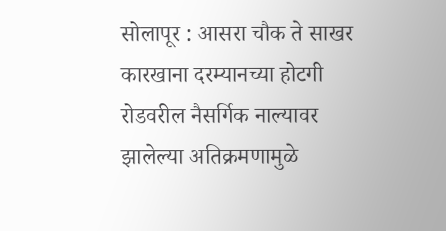सोलापूर : आसरा चौक ते साखर कारखाना दरम्यानच्या होटगी रोडवरील नैसर्गिक नाल्यावर झालेल्या अतिक्रमणामुळे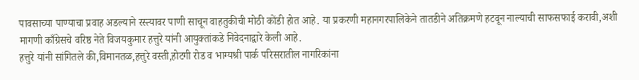पावसाच्या पाण्याचा प्रवाह अडल्याने रस्त्यावर पाणी साचून वाहतुकीची मोठी कोंडी होत आहे. या प्रकरणी महानगरपालिकेने तातडीने अतिक्रमणे हटवून नाल्याची साफसफाई करावी,अशी मागणी काँग्रेसचे वरिष्ठ नेते विजयकुमार हत्तुरे यांनी आयुक्तांकडे निवेदनाद्वारे केली आहे.
हत्तुरे यांनी सांगितले की,विमानतळ,हत्तुरे वस्ती,होटगी रोड व भाग्यश्री पार्क परिसरातील नागरिकांना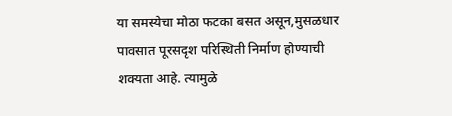या समस्येचा मोठा फटका बसत असून,मुसळधार पावसात पूरसदृश परिस्थिती निर्माण होण्याची शक्यता आहे. त्यामुळे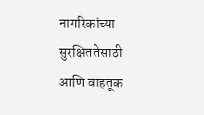नागरिकांच्या सुरक्षिततेसाठी आणि वाहतूक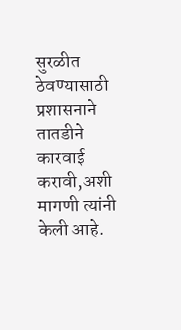सुरळीत ठेवण्यासाठी प्रशासनाने तातडीने कारवाई करावी,अशी मागणी त्यांनी केली आहे.